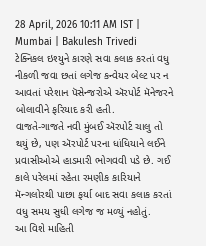28 April, 2026 10:11 AM IST | Mumbai | Bakulesh Trivedi
ટેક્નિકલ ઇશ્યુને કારણે સવા કલાક કરતાં વધુ નીકળી જવા છતાં લગેજ કન્વેયર બેલ્ટ પર ન આવતાં પરેશાન પૅસેન્જરોએ ઍરપોર્ટ મૅનેજરને બોલાવીને ફરિયાદ કરી હતી.
વાજતે-ગાજતે નવી મુંબઈ ઍરપોર્ટ ચાલુ તો થયું છે, પણ ઍરપોર્ટ પરના ધાંધિયાને લઈને પ્રવાસીઓએ હાડમારી ભોગવવી પડે છે. ગઈ કાલે પરેલમાં રહેતા રમણીક કારિયાને મૅન્ગલોરથી પાછા ફર્યા બાદ સવા કલાક કરતાં વધુ સમય સુધી લગેજ જ મળ્યું નહોતું.
આ વિશે માહિતી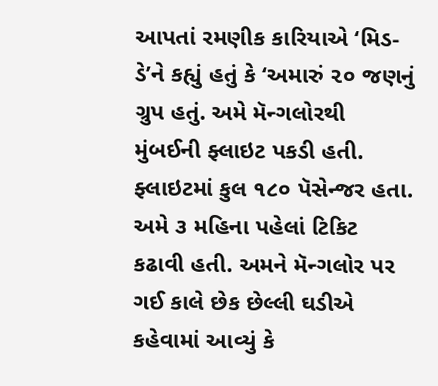આપતાં રમણીક કારિયાએ ‘મિડ-ડે’ને કહ્યું હતું કે ‘અમારું ૨૦ જણનું ગ્રુપ હતું. અમે મૅન્ગલોરથી મુંબઈની ફ્લાઇટ પકડી હતી. ફ્લાઇટમાં કુલ ૧૮૦ પૅસેન્જર હતા. અમે ૩ મહિના પહેલાં ટિકિટ કઢાવી હતી. અમને મૅન્ગલોર પર ગઈ કાલે છેક છેલ્લી ઘડીએ કહેવામાં આવ્યું કે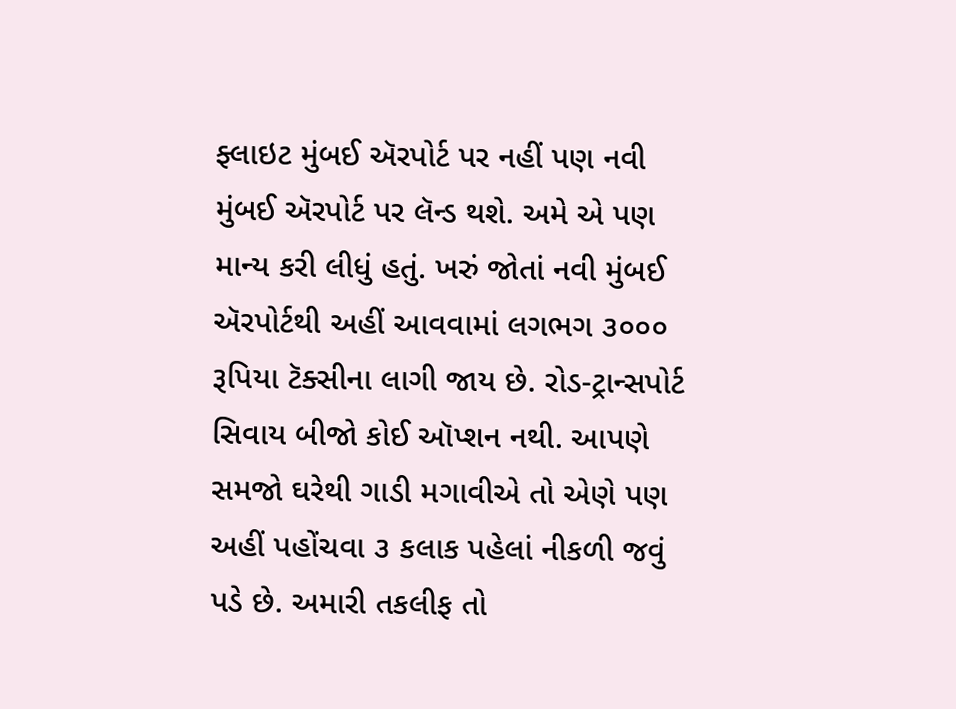ફ્લાઇટ મુંબઈ ઍરપોર્ટ પર નહીં પણ નવી મુંબઈ ઍરપોર્ટ પર લૅન્ડ થશે. અમે એ પણ માન્ય કરી લીધું હતું. ખરું જોતાં નવી મુંબઈ ઍરપોર્ટથી અહીં આવવામાં લગભગ ૩૦૦૦ રૂપિયા ટૅક્સીના લાગી જાય છે. રોડ-ટ્રાન્સપોર્ટ સિવાય બીજો કોઈ ઑપ્શન નથી. આપણે સમજો ઘરેથી ગાડી મગાવીએ તો એણે પણ અહીં પહોંચવા ૩ કલાક પહેલાં નીકળી જવું પડે છે. અમારી તકલીફ તો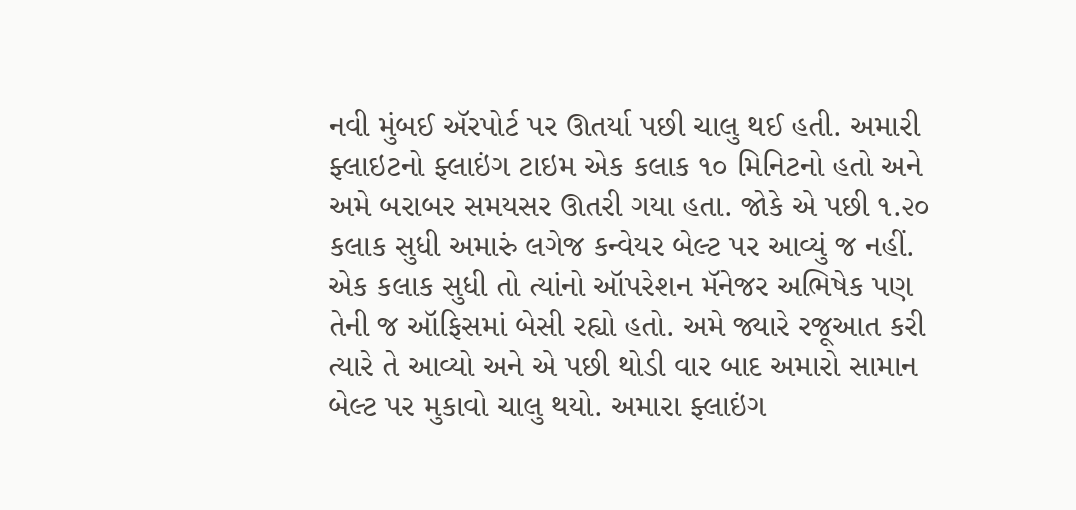નવી મુંબઈ ઍરપોર્ટ પર ઊતર્યા પછી ચાલુ થઈ હતી. અમારી ફ્લાઇટનો ફ્લાઇંગ ટાઇમ એક કલાક ૧૦ મિનિટનો હતો અને અમે બરાબર સમયસર ઊતરી ગયા હતા. જોકે એ પછી ૧.૨૦ કલાક સુધી અમારું લગેજ કન્વેયર બેલ્ટ પર આવ્યું જ નહીં. એક કલાક સુધી તો ત્યાંનો ઑપરેશન મૅનેજર અભિષેક પણ તેની જ ઑફિસમાં બેસી રહ્યો હતો. અમે જ્યારે રજૂઆત કરી ત્યારે તે આવ્યો અને એ પછી થોડી વાર બાદ અમારો સામાન બેલ્ટ પર મુકાવો ચાલુ થયો. અમારા ફ્લાઇંગ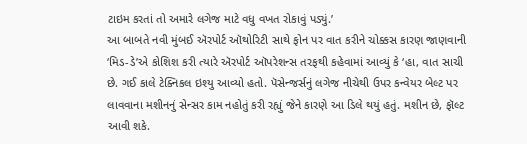ટાઇમ કરતાં તો અમારે લગેજ માટે વધુ વખત રોકાવું પડ્યું.’
આ બાબતે નવી મુંબઈ ઍરપોર્ટ ઑથોરિટી સાથે ફોન પર વાત કરીને ચોક્કસ કારણ જાણવાની ‘મિડ-ડે’એ કોશિશ કરી ત્યારે ઍરપોર્ટ ઑપરેશન્સ તરફથી કહેવામાં આવ્યું કે ‘હા, વાત સાચી છે. ગઈ કાલે ટેક્નિકલ ઇશ્યુ આવ્યો હતો. પૅસેન્જર્સનું લગેજ નીચેથી ઉપર કન્વેયર બેલ્ટ પર લાવવાના મશીનનું સેન્સર કામ નહોતું કરી રહ્યું જેને કારણે આ ડિલે થયું હતું. મશીન છે, ફૉલ્ટ આવી શકે.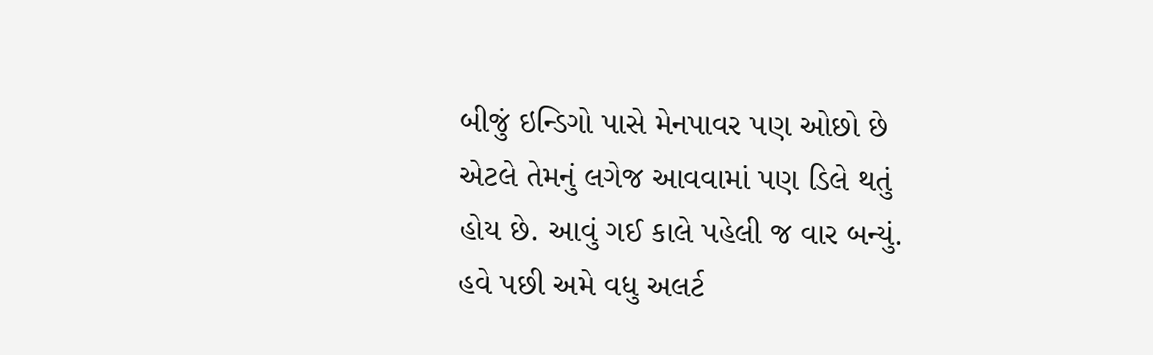બીજું ઇન્ડિગો પાસે મેનપાવર પણ ઓછો છે એટલે તેમનું લગેજ આવવામાં પણ ડિલે થતું હોય છે. આવું ગઈ કાલે પહેલી જ વાર બન્યું. હવે પછી અમે વધુ અલર્ટ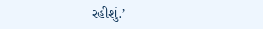રહીશું.’